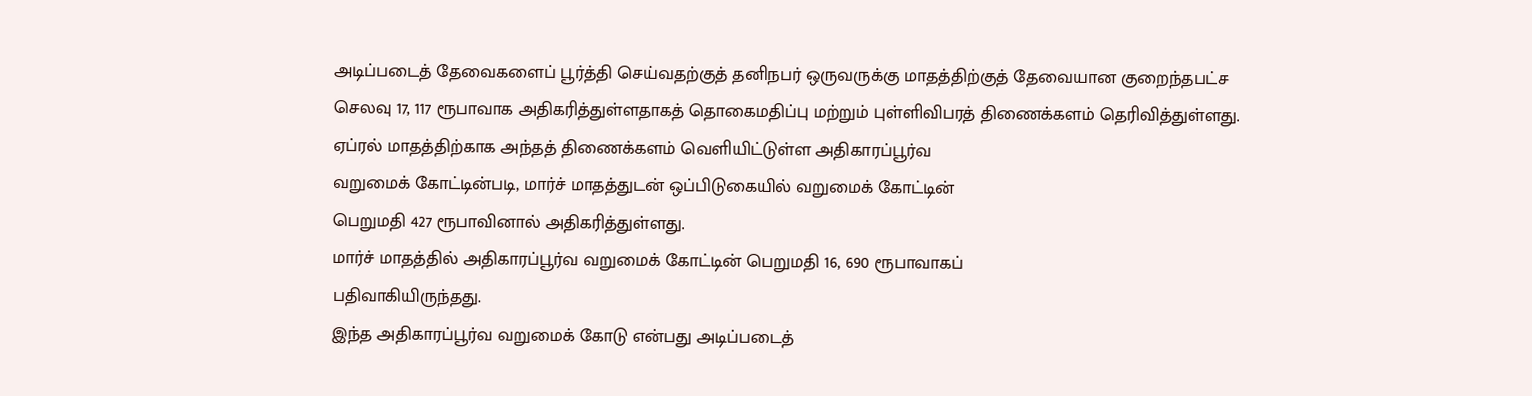அடிப்படைத் தேவைகளைப் பூர்த்தி செய்வதற்குத் தனிநபர் ஒருவருக்கு மாதத்திற்குத் தேவையான குறைந்தபட்ச செலவு 17, 117 ரூபாவாக அதிகரித்துள்ளதாகத் தொகைமதிப்பு மற்றும் புள்ளிவிபரத் திணைக்களம் தெரிவித்துள்ளது.
ஏப்ரல் மாதத்திற்காக அந்தத் திணைக்களம் வெளியிட்டுள்ள அதிகாரப்பூர்வ
வறுமைக் கோட்டின்படி, மார்ச் மாதத்துடன் ஒப்பிடுகையில் வறுமைக் கோட்டின்
பெறுமதி 427 ரூபாவினால் அதிகரித்துள்ளது.
மார்ச் மாதத்தில் அதிகாரப்பூர்வ வறுமைக் கோட்டின் பெறுமதி 16, 690 ரூபாவாகப்
பதிவாகியிருந்தது.
இந்த அதிகாரப்பூர்வ வறுமைக் கோடு என்பது அடிப்படைத்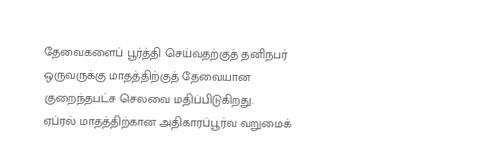தேவைகளைப் பூர்த்தி செய்வதற்குத் தனிநபர் ஒருவருக்கு மாதத்திற்குத் தேவையான குறைந்தபட்ச செலவை மதிப்பிடுகிறது.
ஏப்ரல் மாதத்திற்கான அதிகாரப்பூர்வ வறுமைக்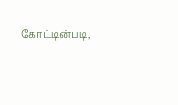கோட்டின்படி,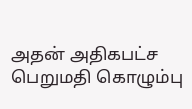அதன் அதிகபட்ச
பெறுமதி கொழும்பு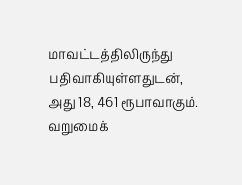மாவட்டத்திலிருந்து பதிவாகியுள்ளதுடன், அது 18, 461 ரூபாவாகும்.
வறுமைக்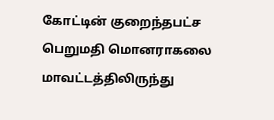கோட்டின் குறைந்தபட்ச பெறுமதி மொனராகலை மாவட்டத்திலிருந்து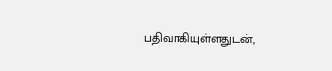பதிவாகியுள்ளதுடன்,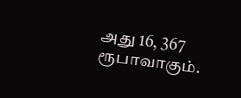அது 16, 367 ரூபாவாகும்.